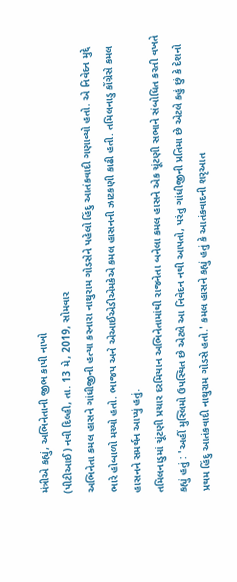મંત્રીએ કહ્યું, અભિનેતાની જીભ કાપી નાખો
(પીટીઆઈ) નવી દિલ્હી, તા. 13 મે, 2019, સોમવાર
અભિનેતા કમલ હાસને ગાંધીજીની હત્યા કરનારા નાથુરામ ગોડસેને પહેલો હિંદુ આતંકવાદી ગણાવ્યો હતો. એ નિવેદન મુદ્દે ભારે હોબાળો મચ્યો હતો. ભાજપ અને એઆઈએડીએમકેએ કમલ હાસનની ઝાટકણી કાઢી હતી. તમિલનાડુ કોંગ્રેસે કમલ હાસનને સમર્થન આપ્યું હતું.
તમિલનાડુમાં ચૂંટણી પ્રચાર દરમિયાન અભિનેતામાંથી રાજનેતા બનેલા કમલ હાસને એક ચૂંટણી સભાને સંબોધિત કરતી વખતે કહ્યું હતું : 'અહીં મુસ્લિમો ઉપસ્થિત છે એટલે આ નિવેદન નથી આપતો, પરંતુ ગાંધીજીની પ્રતિમા છે એટલે કહું છું કે દેશનો પ્રથમ હિંદુ આતંકવાદી નાથુરામ ગોડસે હતો.' કમલ હાસને કહ્યું હતું કે આતંકવાદની શરૃઆત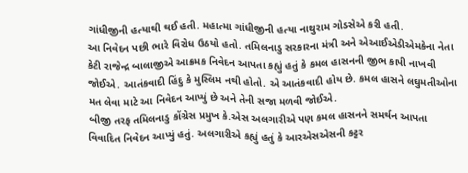ગાંધીજીની હત્યાથી થઈ હતી. મહાત્મા ગાંધીજીની હત્યા નાથુરામ ગોડસેએ કરી હતી.
આ નિવેદન પછી ભારે વિરોધ ઉઠયો હતો. તમિલનાડુ સરકારના મંત્રી અને એઆઈએડીએમકેના નેતા કેટી રાજેન્દ્ર બાલાજીએ આક્રમક નિવેદન આપતા કહ્યું હતું કે કમલ હાસનની જીભ કાપી નાખવી જોઈએ. આતંકવાદી હિંદુ કે મુસ્લિમ નથી હોતો. એ આતંકવાદી હોય છે. કમલ હાસને લઘુમતીઓના મત લેવા માટે આ નિવેદન આપ્યું છે અને તેની સજા મળવી જોઈએ.
બીજી તરફ તમિલનાડુ કોંગ્રેસ પ્રમુખ કે.એસ અલગારીએ પણ કમલ હાસનને સમર્થન આપતા વિવાદિત નિવેદન આપ્યું હતું. અલગારીએ કહ્યું હતું કે આરએસએસની કટ્ટર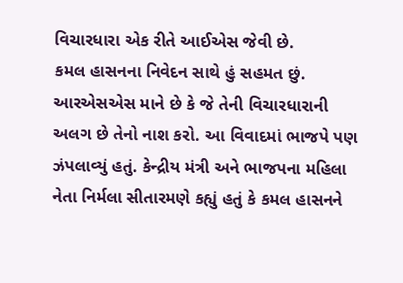વિચારધારા એક રીતે આઈએસ જેવી છે.
કમલ હાસનના નિવેદન સાથે હું સહમત છું. આરએસએસ માને છે કે જે તેની વિચારધારાની અલગ છે તેનો નાશ કરો. આ વિવાદમાં ભાજપે પણ ઝંપલાવ્યું હતું. કેન્દ્રીય મંત્રી અને ભાજપના મહિલા નેતા નિર્મલા સીતારમણે કહ્યું હતું કે કમલ હાસનને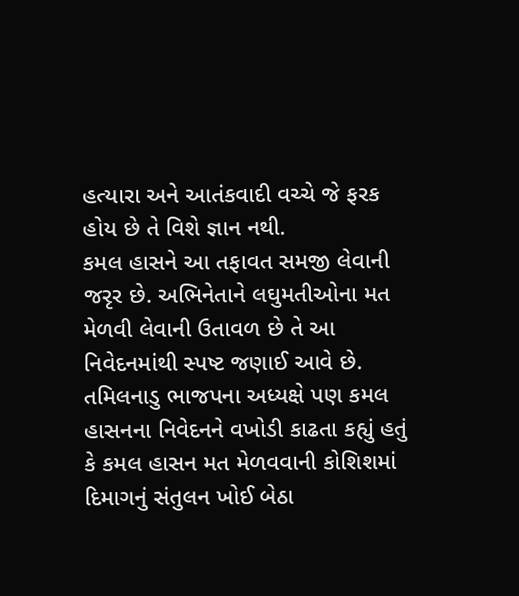હત્યારા અને આતંકવાદી વચ્ચે જે ફરક હોય છે તે વિશે જ્ઞાન નથી.
કમલ હાસને આ તફાવત સમજી લેવાની જરૃર છે. અભિનેતાને લઘુમતીઓના મત મેળવી લેવાની ઉતાવળ છે તે આ નિવેદનમાંથી સ્પષ્ટ જણાઈ આવે છે.
તમિલનાડુ ભાજપના અધ્યક્ષે પણ કમલ હાસનના નિવેદનને વખોડી કાઢતા કહ્યું હતું કે કમલ હાસન મત મેળવવાની કોશિશમાં દિમાગનું સંતુલન ખોઈ બેઠા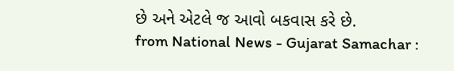છે અને એટલે જ આવો બકવાસ કરે છે.
from National News - Gujarat Samachar :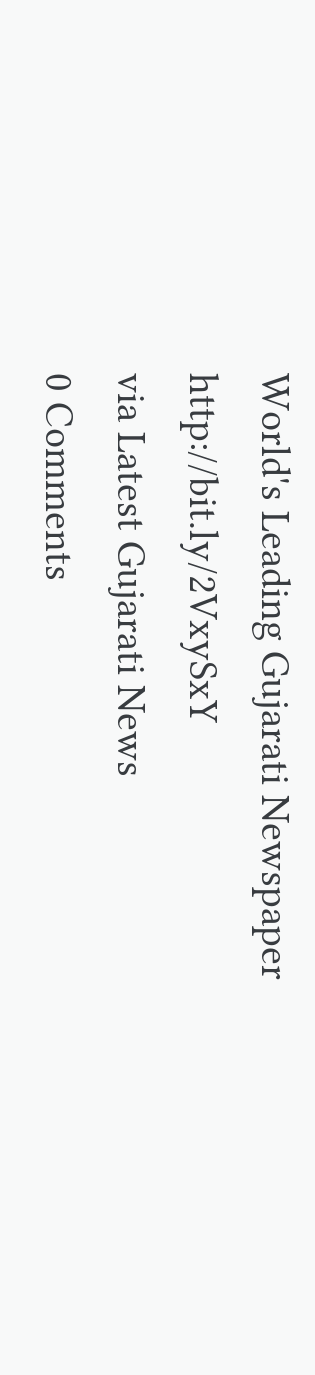World's Leading Gujarati Newspaper http://bit.ly/2VxySxY
via Latest Gujarati News
0 Comments